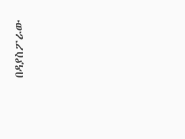በዳያስፖራው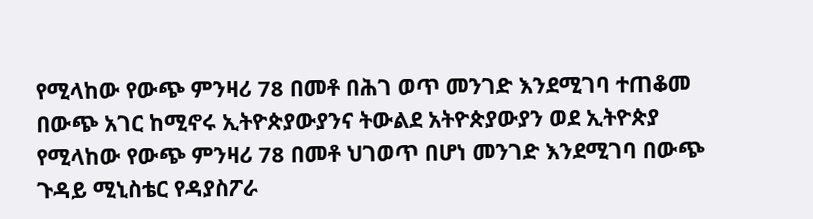የሚላከው የውጭ ምንዛሪ 78 በመቶ በሕገ ወጥ መንገድ እንደሚገባ ተጠቆመ
በውጭ አገር ከሚኖሩ ኢትዮጵያውያንና ትውልደ አትዮጵያውያን ወደ ኢትዮጵያ የሚላከው የውጭ ምንዛሪ 78 በመቶ ህገወጥ በሆነ መንገድ እንደሚገባ በውጭ ጉዳይ ሚኒስቴር የዳያስፖራ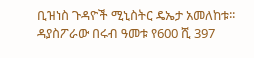ቢዝነስ ጉዳዮች ሚኒስትር ዴኤታ አመለከቱ፡፡ ዳያስፖራው በሩብ ዓመቱ የ600 ሺ 397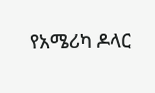የአሜሪካ ዶላር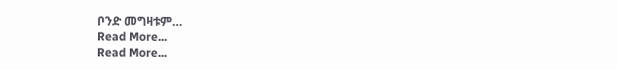ቦንድ መግዛቱም…
Read More...
Read More...